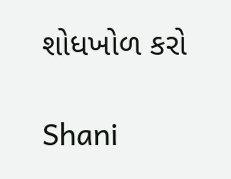શોધખોળ કરો

Shani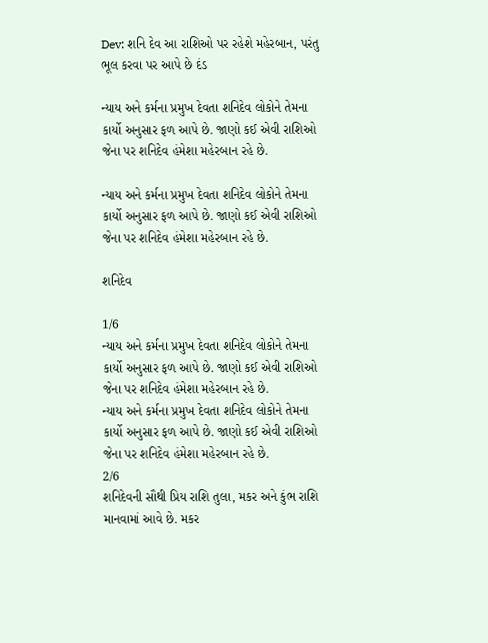Dev: શનિ દેવ આ રાશિઓ પર રહેશે મહેરબાન, પરંતુ ભૂલ કરવા પર આપે છે દંડ

ન્યાય અને કર્મના પ્રમુખ દેવતા શનિદેવ લોકોને તેમના કાર્યો અનુસાર ફળ આપે છે. જાણો કઈ એવી રાશિઓ જેના પર શનિદેવ હંમેશા મહેરબાન રહે છે.

ન્યાય અને કર્મના પ્રમુખ દેવતા શનિદેવ લોકોને તેમના કાર્યો અનુસાર ફળ આપે છે. જાણો કઈ એવી રાશિઓ જેના પર શનિદેવ હંમેશા મહેરબાન રહે છે.

શનિદેવ

1/6
ન્યાય અને કર્મના પ્રમુખ દેવતા શનિદેવ લોકોને તેમના કાર્યો અનુસાર ફળ આપે છે. જાણો કઈ એવી રાશિઓ જેના પર શનિદેવ હંમેશા મહેરબાન રહે છે.
ન્યાય અને કર્મના પ્રમુખ દેવતા શનિદેવ લોકોને તેમના કાર્યો અનુસાર ફળ આપે છે. જાણો કઈ એવી રાશિઓ જેના પર શનિદેવ હંમેશા મહેરબાન રહે છે.
2/6
શનિદેવની સૌથી પ્રિય રાશિ તુલા, મકર અને કુંભ રાશિ માનવામાં આવે છે. મકર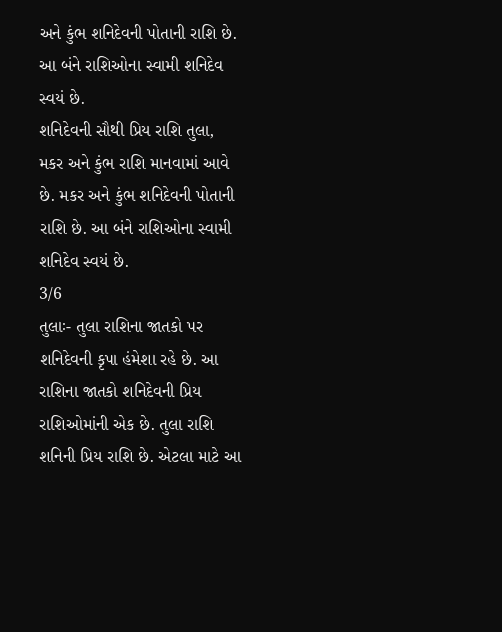અને કુંભ શનિદેવની પોતાની રાશિ છે. આ બંને રાશિઓના સ્વામી શનિદેવ સ્વયં છે.
શનિદેવની સૌથી પ્રિય રાશિ તુલા, મકર અને કુંભ રાશિ માનવામાં આવે છે. મકર અને કુંભ શનિદેવની પોતાની રાશિ છે. આ બંને રાશિઓના સ્વામી શનિદેવ સ્વયં છે.
3/6
તુલાઃ- તુલા રાશિના જાતકો પર શનિદેવની કૃપા હંમેશા રહે છે. આ રાશિના જાતકો શનિદેવની પ્રિય રાશિઓમાંની એક છે. તુલા રાશિ શનિની પ્રિય રાશિ છે. એટલા માટે આ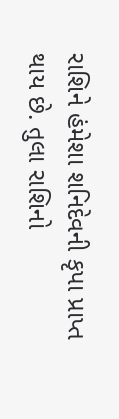રાશિને હંમેશા શનિદેવની કૃપા પ્રાપ્ત થાય છે. તુલા રાશિનો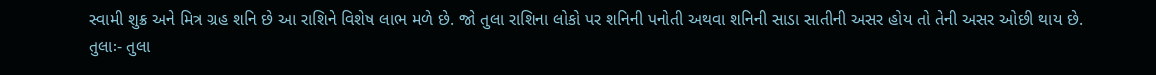સ્વામી શુક્ર અને મિત્ર ગ્રહ શનિ છે આ રાશિને વિશેષ લાભ મળે છે. જો તુલા રાશિના લોકો પર શનિની પનોતી અથવા શનિની સાડા સાતીની અસર હોય તો તેની અસર ઓછી થાય છે.
તુલાઃ- તુલા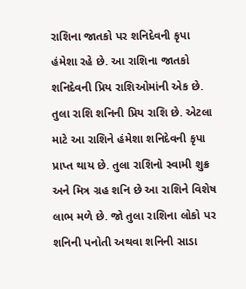રાશિના જાતકો પર શનિદેવની કૃપા હંમેશા રહે છે. આ રાશિના જાતકો શનિદેવની પ્રિય રાશિઓમાંની એક છે. તુલા રાશિ શનિની પ્રિય રાશિ છે. એટલા માટે આ રાશિને હંમેશા શનિદેવની કૃપા પ્રાપ્ત થાય છે. તુલા રાશિનો સ્વામી શુક્ર અને મિત્ર ગ્રહ શનિ છે આ રાશિને વિશેષ લાભ મળે છે. જો તુલા રાશિના લોકો પર શનિની પનોતી અથવા શનિની સાડા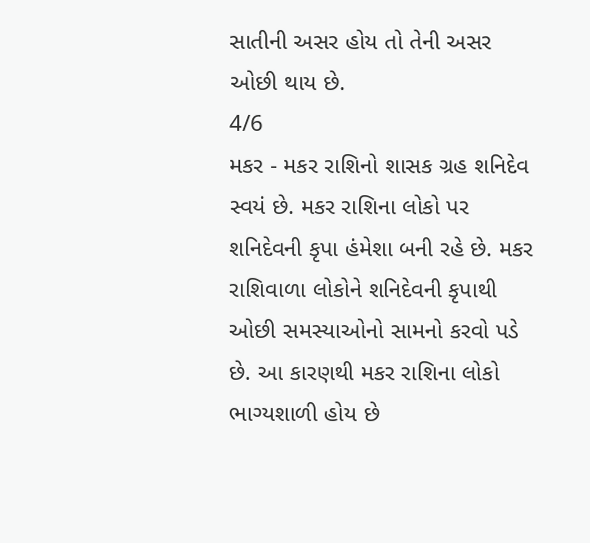સાતીની અસર હોય તો તેની અસર ઓછી થાય છે.
4/6
મકર - મકર રાશિનો શાસક ગ્રહ શનિદેવ સ્વયં છે. મકર રાશિના લોકો પર શનિદેવની કૃપા હંમેશા બની રહે છે. મકર રાશિવાળા લોકોને શનિદેવની કૃપાથી ઓછી સમસ્યાઓનો સામનો કરવો પડે છે. આ કારણથી મકર રાશિના લોકો ભાગ્યશાળી હોય છે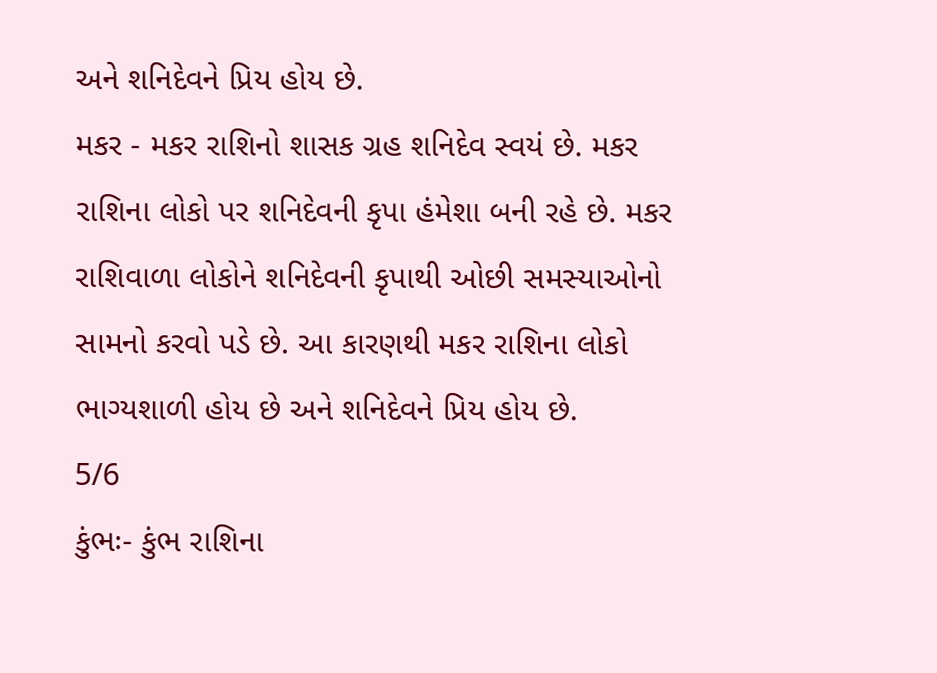અને શનિદેવને પ્રિય હોય છે.
મકર - મકર રાશિનો શાસક ગ્રહ શનિદેવ સ્વયં છે. મકર રાશિના લોકો પર શનિદેવની કૃપા હંમેશા બની રહે છે. મકર રાશિવાળા લોકોને શનિદેવની કૃપાથી ઓછી સમસ્યાઓનો સામનો કરવો પડે છે. આ કારણથી મકર રાશિના લોકો ભાગ્યશાળી હોય છે અને શનિદેવને પ્રિય હોય છે.
5/6
કુંભઃ- કુંભ રાશિના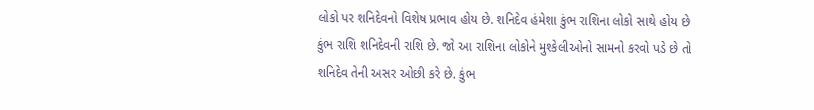લોકો પર શનિદેવનો વિશેષ પ્રભાવ હોય છે. શનિદેવ હંમેશા કુંભ રાશિના લોકો સાથે હોય છે કુંભ રાશિ શનિદેવની રાશિ છે. જો આ રાશિના લોકોને મુશ્કેલીઓનો સામનો કરવો પડે છે તો શનિદેવ તેની અસર ઓછી કરે છે. કુંભ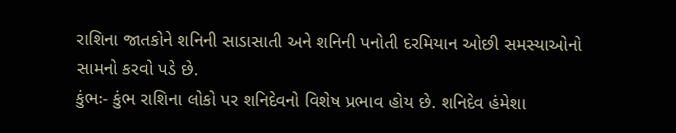રાશિના જાતકોને શનિની સાડાસાતી અને શનિની પનોતી દરમિયાન ઓછી સમસ્યાઓનો સામનો કરવો પડે છે.
કુંભઃ- કુંભ રાશિના લોકો પર શનિદેવનો વિશેષ પ્રભાવ હોય છે. શનિદેવ હંમેશા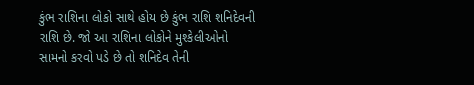કુંભ રાશિના લોકો સાથે હોય છે કુંભ રાશિ શનિદેવની રાશિ છે. જો આ રાશિના લોકોને મુશ્કેલીઓનો સામનો કરવો પડે છે તો શનિદેવ તેની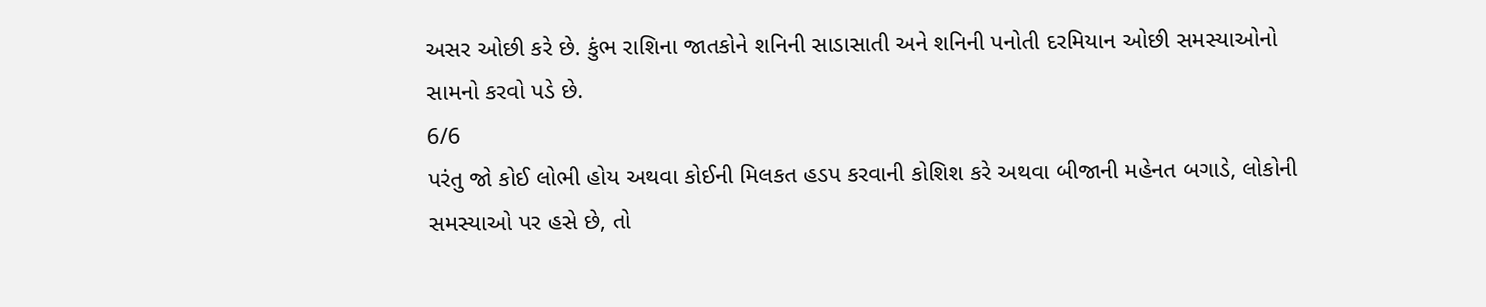અસર ઓછી કરે છે. કુંભ રાશિના જાતકોને શનિની સાડાસાતી અને શનિની પનોતી દરમિયાન ઓછી સમસ્યાઓનો સામનો કરવો પડે છે.
6/6
પરંતુ જો કોઈ લોભી હોય અથવા કોઈની મિલકત હડપ કરવાની કોશિશ કરે અથવા બીજાની મહેનત બગાડે, લોકોની સમસ્યાઓ પર હસે છે, તો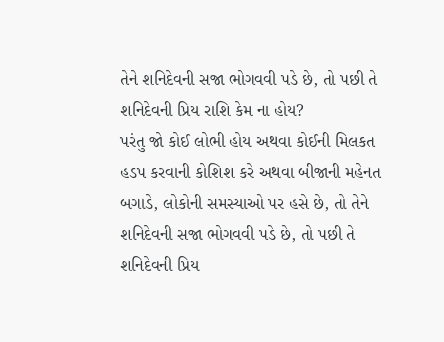તેને શનિદેવની સજા ભોગવવી પડે છે, તો પછી તે શનિદેવની પ્રિય રાશિ કેમ ના હોય?
પરંતુ જો કોઈ લોભી હોય અથવા કોઈની મિલકત હડપ કરવાની કોશિશ કરે અથવા બીજાની મહેનત બગાડે, લોકોની સમસ્યાઓ પર હસે છે, તો તેને શનિદેવની સજા ભોગવવી પડે છે, તો પછી તે શનિદેવની પ્રિય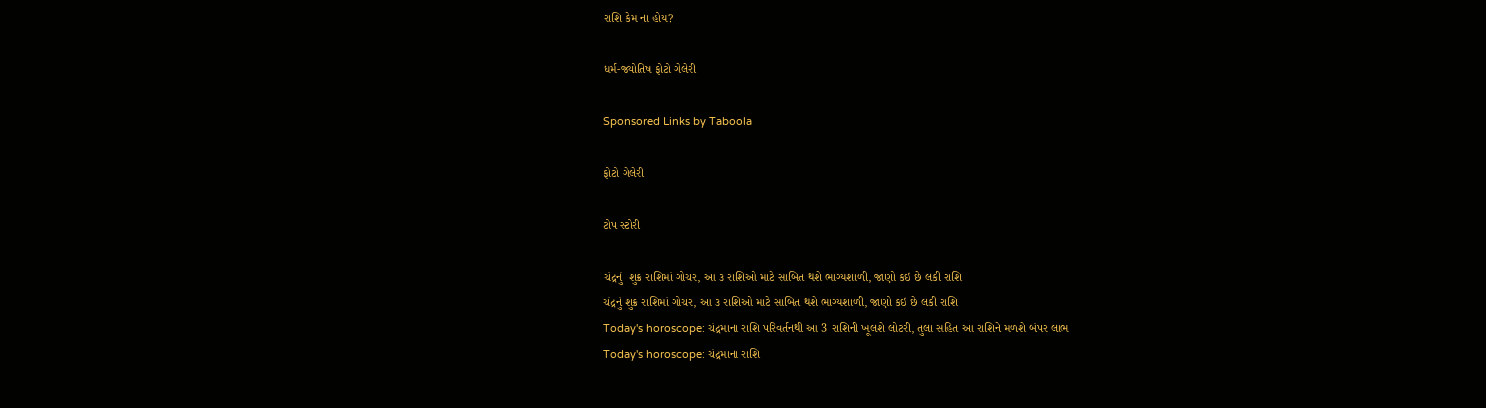રાશિ કેમ ના હોય?

ધર્મ-જ્યોતિષ ફોટો ગેલેરી

Sponsored Links by Taboola

ફોટો ગેલેરી

ટોપ સ્ટોરી

ચંદ્રનું  શુક્ર રાશિમાં ગોચર, આ ૩ રાશિઓ માટે સાબિત થશે ભાગ્યશાળી, જાણો કઇ છે લકી રાશિ
ચંદ્રનું શુક્ર રાશિમાં ગોચર, આ ૩ રાશિઓ માટે સાબિત થશે ભાગ્યશાળી, જાણો કઇ છે લકી રાશિ
Today's horoscope: ચંદ્રમાના રાશિ પરિવર્તનથી આ 3 રાશિની ખૂલશે લોટરી, તુલા સહિત આ રાશિને મળશે બંપર લાભ
Today's horoscope: ચંદ્રમાના રાશિ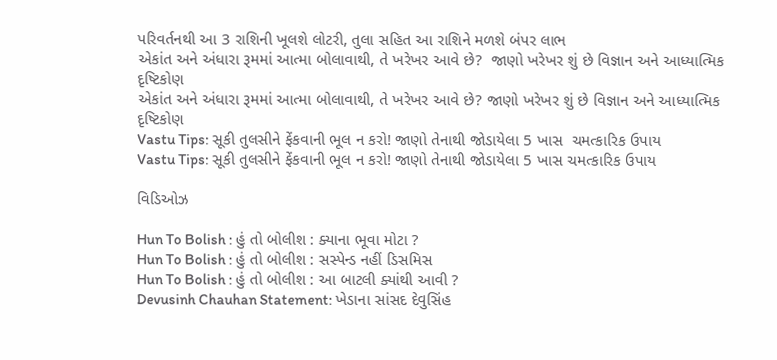પરિવર્તનથી આ 3 રાશિની ખૂલશે લોટરી, તુલા સહિત આ રાશિને મળશે બંપર લાભ
એકાંત અને અંધારા રૂમમાં આત્મા બોલાવાથી, તે ખરેખર આવે છે?  જાણો ખરેખર શું છે વિજ્ઞાન અને આધ્યાત્મિક દૃષ્ટિકોણ
એકાંત અને અંધારા રૂમમાં આત્મા બોલાવાથી, તે ખરેખર આવે છે? જાણો ખરેખર શું છે વિજ્ઞાન અને આધ્યાત્મિક દૃષ્ટિકોણ
Vastu Tips: સૂકી તુલસીને ફેંકવાની ભૂલ ન કરો! જાણો તેનાથી જોડાયેલા 5 ખાસ  ચમત્કારિક ઉપાય
Vastu Tips: સૂકી તુલસીને ફેંકવાની ભૂલ ન કરો! જાણો તેનાથી જોડાયેલા 5 ખાસ ચમત્કારિક ઉપાય

વિડિઓઝ

Hun To Bolish : હું તો બોલીશ : ક્યાના ભૂવા મોટા ?
Hun To Bolish : હું તો બોલીશ : સસ્પેન્ડ નહીં ડિસમિસ
Hun To Bolish : હું તો બોલીશ : આ બાટલી ક્યાંથી આવી ?
Devusinh Chauhan Statement: ખેડાના સાંસદ દેવુસિંહ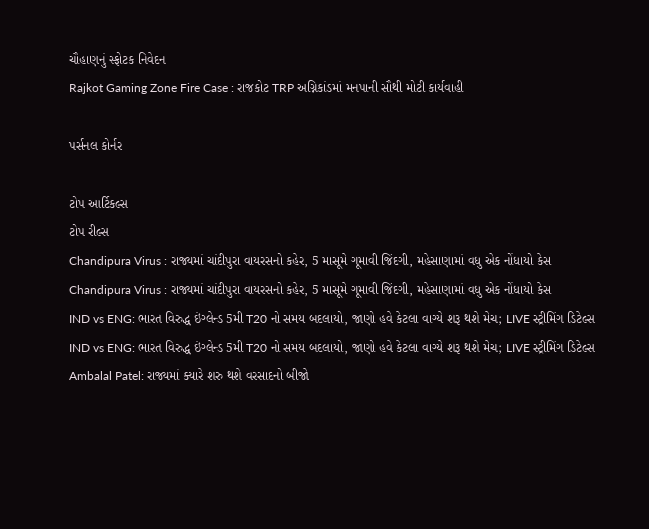ચૌહાણનું સ્ફોટક નિવેદન
Rajkot Gaming Zone Fire Case : રાજકોટ TRP અગ્નિકાંડમાં મનપાની સૌથી મોટી કાર્યવાહી

પર્સનલ કોર્નર

ટોપ આર્ટિકલ્સ
ટોપ રીલ્સ
Chandipura Virus : રાજ્યમાં ચાંદીપુરા વાયરસનો કહેર, 5 માસૂમે ગૂમાવી જિંદગી, મહેસાણામાં વધુ એક નોંધાયો કેસ
Chandipura Virus : રાજ્યમાં ચાંદીપુરા વાયરસનો કહેર, 5 માસૂમે ગૂમાવી જિંદગી, મહેસાણામાં વધુ એક નોંધાયો કેસ
IND vs ENG: ભારત વિરુદ્ધ ઇંગ્લેન્ડ 5મી T20 નો સમય બદલાયો, જાણો હવે કેટલા વાગ્યે શરૂ થશે મેચ; LIVE સ્ટ્રીમિંગ ડિટેલ્સ
IND vs ENG: ભારત વિરુદ્ધ ઇંગ્લેન્ડ 5મી T20 નો સમય બદલાયો, જાણો હવે કેટલા વાગ્યે શરૂ થશે મેચ; LIVE સ્ટ્રીમિંગ ડિટેલ્સ
Ambalal Patel: રાજ્યમાં ક્યારે શરુ થશે વરસાદનો બીજો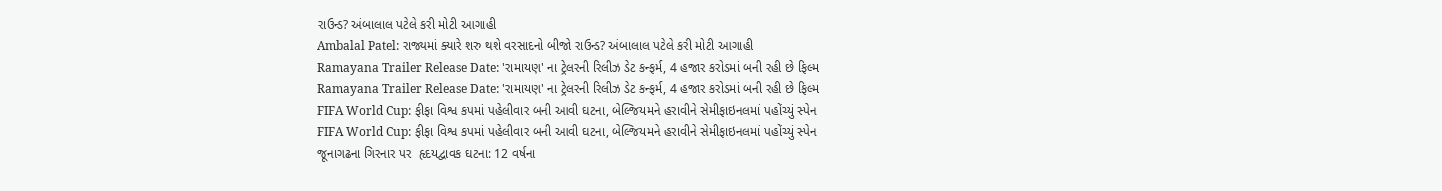રાઉન્ડ? અંબાલાલ પટેલે કરી મોટી આગાહી
Ambalal Patel: રાજ્યમાં ક્યારે શરુ થશે વરસાદનો બીજો રાઉન્ડ? અંબાલાલ પટેલે કરી મોટી આગાહી
Ramayana Trailer Release Date: 'રામાયણ' ના ટ્રેલરની રિલીઝ ડેટ કન્ફર્મ, 4 હજાર કરોડમાં બની રહી છે ફિલ્મ
Ramayana Trailer Release Date: 'રામાયણ' ના ટ્રેલરની રિલીઝ ડેટ કન્ફર્મ, 4 હજાર કરોડમાં બની રહી છે ફિલ્મ
FIFA World Cup: ફીફા વિશ્વ કપમાં પહેલીવાર બની આવી ઘટના, બેલ્જિયમને હરાવીને સેમીફાઇનલમાં પહોંચ્યું સ્પેન
FIFA World Cup: ફીફા વિશ્વ કપમાં પહેલીવાર બની આવી ઘટના, બેલ્જિયમને હરાવીને સેમીફાઇનલમાં પહોંચ્યું સ્પેન
જૂનાગઢના ગિરનાર પર  હૃદયદ્વાવક ઘટના: 12 વર્ષના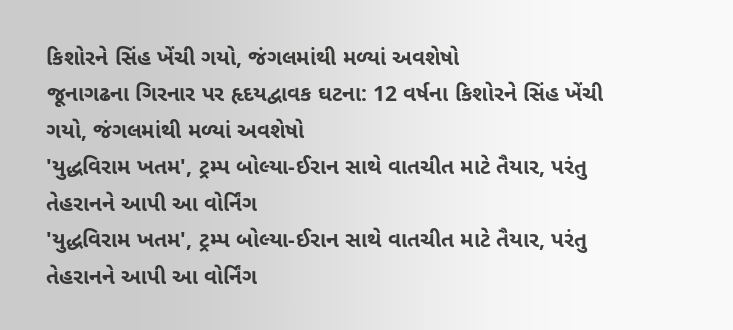કિશોરને સિંહ ખેંચી ગયો, જંગલમાંથી મળ્યાં અવશેષો
જૂનાગઢના ગિરનાર પર હૃદયદ્વાવક ઘટના: 12 વર્ષના કિશોરને સિંહ ખેંચી ગયો, જંગલમાંથી મળ્યાં અવશેષો
'યુદ્ધવિરામ ખતમ', ટ્રમ્પ બોલ્યા-ઈરાન સાથે વાતચીત માટે તૈયાર, પરંતુ તેહરાનને આપી આ વોર્નિંગ
'યુદ્ધવિરામ ખતમ', ટ્રમ્પ બોલ્યા-ઈરાન સાથે વાતચીત માટે તૈયાર, પરંતુ તેહરાનને આપી આ વોર્નિંગ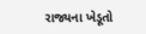રાજ્યના ખેડૂતો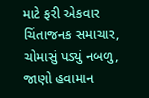માટે ફરી એકવાર ચિંતાજનક સમાચાર, ચોમાસું પડ્યું નબળુ, જાણો હવામાન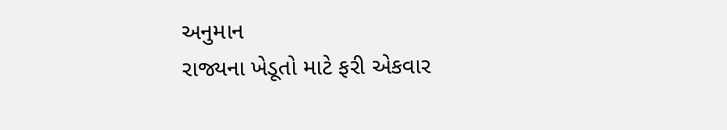અનુમાન
રાજ્યના ખેડૂતો માટે ફરી એકવાર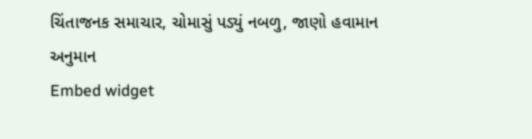ચિંતાજનક સમાચાર, ચોમાસું પડ્યું નબળુ, જાણો હવામાન અનુમાન
Embed widget